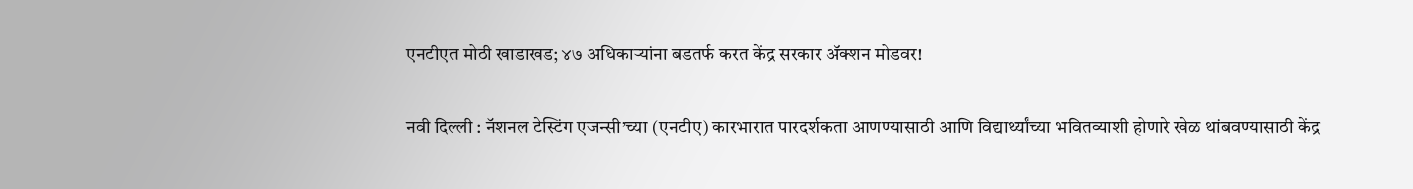एनटीएत मोठी खाडाखड; ४७ अधिकाऱ्यांना बडतर्फ करत केंद्र सरकार ॲक्शन मोडवर!

नवी दिल्ली : नॅशनल टेस्टिंग एजन्सी’च्या (एनटीए) कारभारात पारदर्शकता आणण्यासाठी आणि विद्यार्थ्यांच्या भवितव्याशी होणारे खेळ थांबवण्यासाठी केंद्र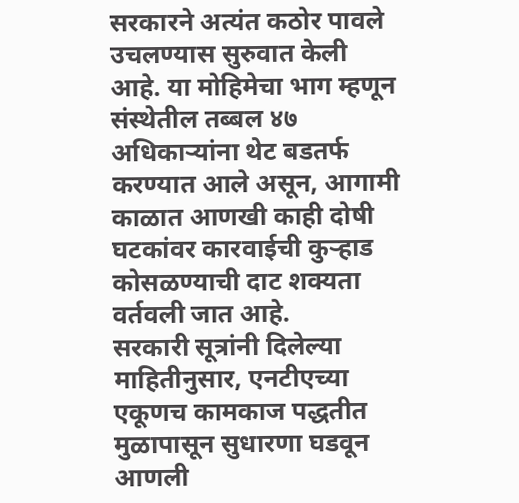सरकारने अत्यंत कठोर पावले उचलण्यास सुरुवात केली आहे. या मोहिमेचा भाग म्हणून संस्थेतील तब्बल ४७ अधिकाऱ्यांना थेट बडतर्फ करण्यात आले असून, आगामी काळात आणखी काही दोषी घटकांवर कारवाईची कुऱ्हाड कोसळण्याची दाट शक्यता वर्तवली जात आहे.
सरकारी सूत्रांनी दिलेल्या माहितीनुसार, एनटीएच्या एकूणच कामकाज पद्धतीत मुळापासून सुधारणा घडवून आणली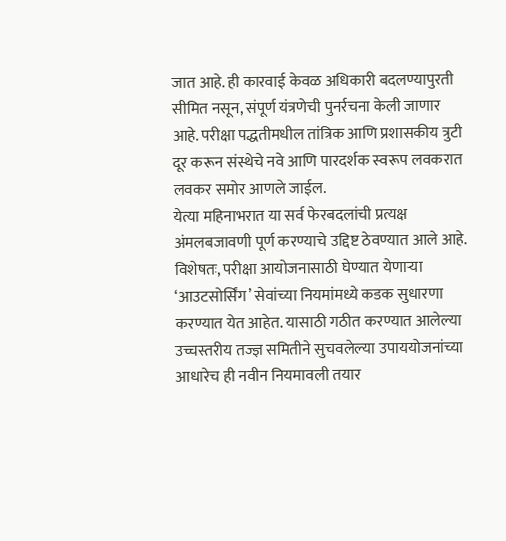जात आहे. ही कारवाई केवळ अधिकारी बदलण्यापुरती सीमित नसून, संपूर्ण यंत्रणेची पुनर्रचना केली जाणार आहे. परीक्षा पद्धतीमधील तांत्रिक आणि प्रशासकीय त्रुटी दूर करून संस्थेचे नवे आणि पारदर्शक स्वरूप लवकरात लवकर समोर आणले जाईल.
येत्या महिनाभरात या सर्व फेरबदलांची प्रत्यक्ष अंमलबजावणी पूर्ण करण्याचे उद्दिष्ट ठेवण्यात आले आहे. विशेषतः, परीक्षा आयोजनासाठी घेण्यात येणाऱ्या ‘आउटसोर्सिंग’ सेवांच्या नियमांमध्ये कडक सुधारणा करण्यात येत आहेत. यासाठी गठीत करण्यात आलेल्या उच्चस्तरीय तज्ज्ञ समितीने सुचवलेल्या उपाययोजनांच्या आधारेच ही नवीन नियमावली तयार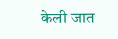केली जात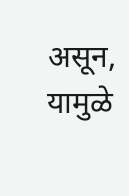असून, यामुळे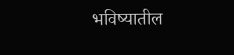भविष्यातील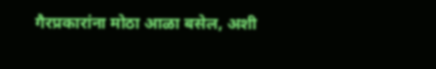गैरप्रकारांना मोठा आळा बसेल, अशी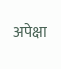अपेक्षा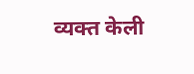व्यक्त केली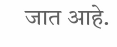जात आहे.